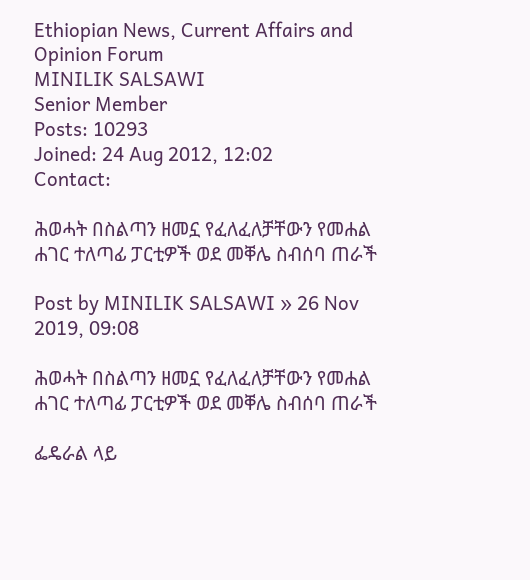Ethiopian News, Current Affairs and Opinion Forum
MINILIK SALSAWI
Senior Member
Posts: 10293
Joined: 24 Aug 2012, 12:02
Contact:

ሕወሓት በስልጣን ዘመኗ የፈለፈለቻቸውን የመሐል ሐገር ተለጣፊ ፓርቲዎች ወደ መቐሌ ስብሰባ ጠራች

Post by MINILIK SALSAWI » 26 Nov 2019, 09:08

ሕወሓት በስልጣን ዘመኗ የፈለፈለቻቸውን የመሐል ሐገር ተለጣፊ ፓርቲዎች ወደ መቐሌ ስብሰባ ጠራች

ፌዴራል ላይ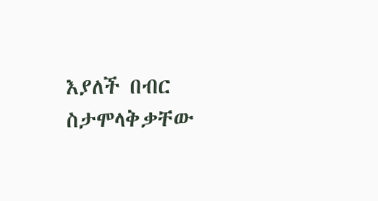እያለች በብር ስታሞላቅቃቸው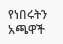የነበሩትን አጫዋች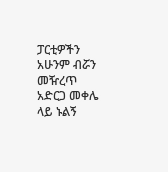ፓርቲዎችን አሁንም ብሯን መዥረጥ አድርጋ መቀሌ ላይ ኑልኝ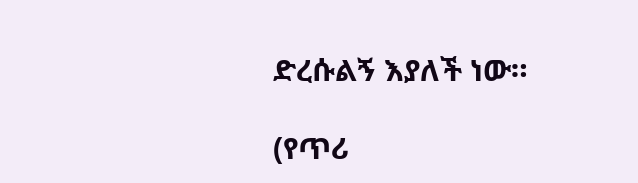ድረሱልኝ እያለች ነው።

(የጥሪ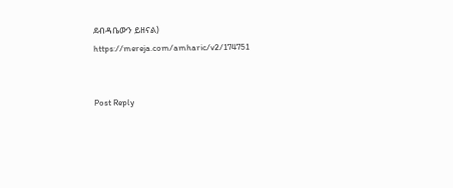ደብዳቤውን ይዘናል)
https://mereja.com/amharic/v2/174751


Post Reply